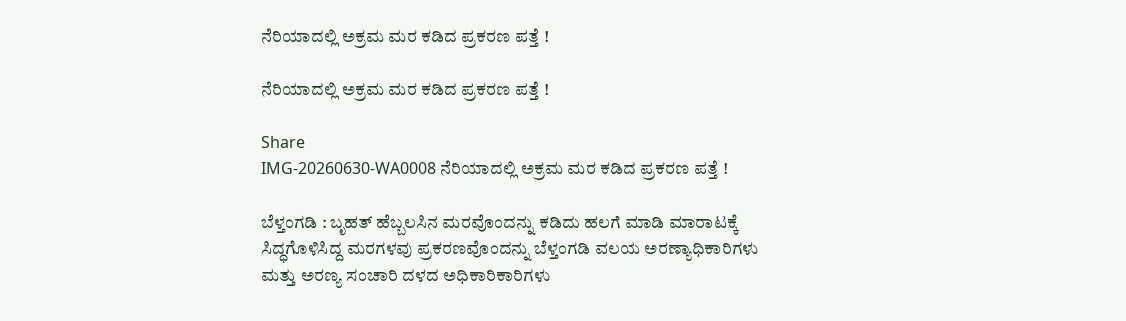ನೆರಿಯಾದಲ್ಲಿ ಅಕ್ರಮ ಮರ ಕಡಿದ ಪ್ರಕರಣ ಪತ್ತೆ !

ನೆರಿಯಾದಲ್ಲಿ ಅಕ್ರಮ ಮರ ಕಡಿದ ಪ್ರಕರಣ ಪತ್ತೆ !

Share
IMG-20260630-WA0008 ನೆರಿಯಾದಲ್ಲಿ ಅಕ್ರಮ ಮರ ಕಡಿದ ಪ್ರಕರಣ ಪತ್ತೆ !

ಬೆಳ್ತಂಗಡಿ : ಬೃಹತ್ ಹೆಬ್ಬಲಸಿನ ಮರವೊಂದನ್ನು‌ ಕಡಿದು ಹಲಗೆ ಮಾಡಿ ಮಾರಾಟಕ್ಕೆ ಸಿದ್ಧಗೊಳಿಸಿದ್ದ ಮರಗಳವು ಪ್ರಕರಣವೊಂದನ್ನು ಬೆಳ್ತಂಗಡಿ ವಲಯ ಅರಣ್ಯಾಧಿಕಾರಿಗಳು ಮತ್ತು ಅರಣ್ಯ ಸಂಚಾರಿ ದಳದ ಅಧಿಕಾರಿಕಾರಿಗಳು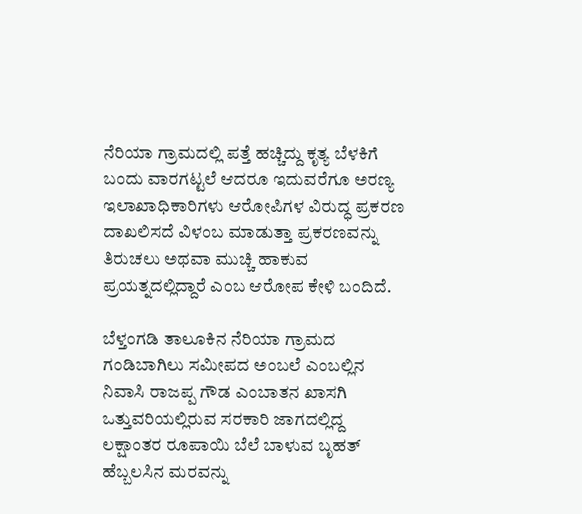ನೆರಿಯಾ ಗ್ರಾಮದಲ್ಲಿ ಪತ್ತೆ ಹಚ್ಚಿದ್ದು ಕೃತ್ಯ ಬೆಳಕಿಗೆ ಬಂದು ವಾರಗಟ್ಟಲೆ ಆದರೂ ಇದುವರೆಗೂ ಅರಣ್ಯ ಇಲಾಖಾಧಿಕಾರಿಗಳು ಆರೋಪಿಗಳ ವಿರುದ್ಧ ಪ್ರಕರಣ ದಾಖಲಿಸದೆ ವಿಳಂಬ ಮಾಡುತ್ತಾ ಪ್ರಕರಣವನ್ನು ತಿರುಚಲು ಅಥವಾ ಮುಚ್ಚಿ ಹಾಕುವ ಪ್ರಯತ್ನದಲ್ಲಿದ್ದಾರೆ ಎಂಬ ಆರೋಪ ಕೇಳಿ ಬಂದಿದೆ.

ಬೆಳ್ತಂಗಡಿ ತಾಲೂಕಿನ ನೆರಿಯಾ ಗ್ರಾಮದ ಗಂಡಿಬಾಗಿಲು ಸಮೀಪದ ಅಂಬಲೆ ಎಂಬಲ್ಲಿನ ನಿವಾಸಿ ರಾಜಪ್ಪ ಗೌಡ ಎಂಬಾತನ ಖಾಸಗಿ ಒತ್ತುವರಿಯಲ್ಲಿರುವ ಸರಕಾರಿ ಜಾಗದಲ್ಲಿದ್ದ ಲಕ್ಷಾಂತರ ರೂಪಾಯಿ ಬೆಲೆ ಬಾಳುವ ಬೃಹತ್ ಹೆಬ್ಬಲಸಿನ ಮರವನ್ನು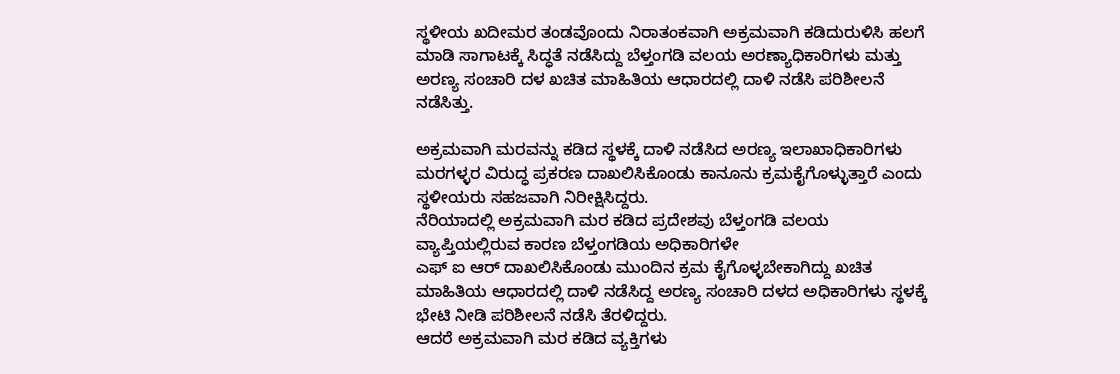ಸ್ಥಳೀಯ ಖದೀಮರ ತಂಡವೊಂದು ನಿರಾತಂಕವಾಗಿ ಅಕ್ರಮವಾಗಿ ಕಡಿದುರುಳಿಸಿ ಹಲಗೆ ಮಾಡಿ ಸಾಗಾಟಕ್ಕೆ ಸಿದ್ಧತೆ ನಡೆಸಿದ್ದು ಬೆಳ್ತಂಗಡಿ ವಲಯ ಅರಣ್ಯಾಧಿಕಾರಿಗಳು ಮತ್ತು ಅರಣ್ಯ ಸಂಚಾರಿ ದಳ ಖಚಿತ ಮಾಹಿತಿಯ ಆಧಾರದಲ್ಲಿ ದಾಳಿ ನಡೆಸಿ ಪರಿಶೀಲನೆ ನಡೆಸಿತ್ತು.

ಅಕ್ರಮವಾಗಿ ಮರವನ್ನು ಕಡಿದ ಸ್ಥಳಕ್ಕೆ ದಾಳಿ ನಡೆಸಿದ ಅರಣ್ಯ ಇಲಾಖಾಧಿಕಾರಿಗಳು ಮರಗಳ್ಳರ ವಿರುದ್ಧ ಪ್ರಕರಣ ದಾಖಲಿಸಿಕೊಂಡು ಕಾನೂನು ಕ್ರಮಕೈಗೊಳ್ಳುತ್ತಾರೆ ಎಂದು ಸ್ಥಳೀಯರು ಸಹಜವಾಗಿ ನಿರೀಕ್ಷಿಸಿದ್ದರು.
ನೆರಿಯಾದಲ್ಲಿ ಅಕ್ರಮವಾಗಿ ಮರ ಕಡಿದ ಪ್ರದೇಶವು ಬೆಳ್ತಂಗಡಿ ವಲಯ ವ್ಯಾಪ್ತಿಯಲ್ಲಿರುವ ಕಾರಣ ಬೆಳ್ತಂಗಡಿಯ ಅಧಿಕಾರಿಗಳೇ
ಎಫ್ ಐ ಆರ್ ದಾಖಲಿಸಿಕೊಂಡು ಮುಂದಿನ ಕ್ರಮ ಕೈಗೊಳ್ಳಬೇಕಾಗಿದ್ದು ಖಚಿತ ಮಾಹಿತಿಯ ಆಧಾರದಲ್ಲಿ ದಾಳಿ ನಡೆಸಿದ್ದ ಅರಣ್ಯ ಸಂಚಾರಿ ದಳದ ಅಧಿಕಾರಿಗಳು ಸ್ಥಳಕ್ಕೆ ಭೇಟಿ ನೀಡಿ ಪರಿಶೀಲನೆ ನಡೆಸಿ ತೆರಳಿದ್ದರು.
ಆದರೆ ಅಕ್ರಮವಾಗಿ ಮರ ಕಡಿದ ವ್ಯಕ್ತಿಗಳು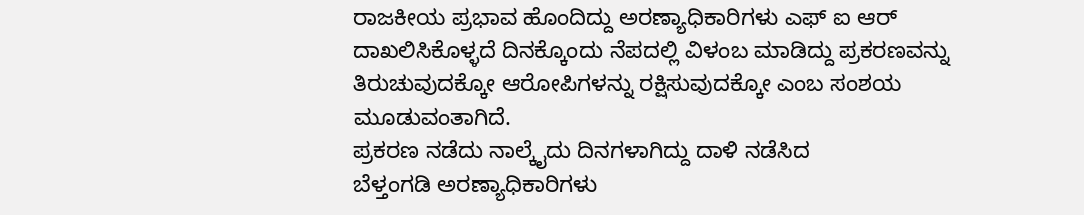ರಾಜಕೀಯ ಪ್ರಭಾವ ಹೊಂದಿದ್ದು ಅರಣ್ಯಾಧಿಕಾರಿಗಳು ಎಫ್ ಐ ಆರ್ ದಾಖಲಿಸಿಕೊಳ್ಳದೆ ದಿನಕ್ಕೊಂದು ನೆಪದಲ್ಲಿ ವಿಳಂಬ ಮಾಡಿದ್ದು ಪ್ರಕರಣವನ್ನು ತಿರುಚುವುದಕ್ಕೋ ಆರೋಪಿಗಳನ್ನು ರಕ್ಷಿಸುವುದಕ್ಕೋ ಎಂಬ ಸಂಶಯ ಮೂಡುವಂತಾಗಿದೆ.
ಪ್ರಕರಣ ನಡೆದು ನಾಲ್ಕೈದು ದಿನಗಳಾಗಿದ್ದು ದಾಳಿ ನಡೆಸಿದ
ಬೆಳ್ತಂಗಡಿ ಅರಣ್ಯಾಧಿಕಾರಿಗಳು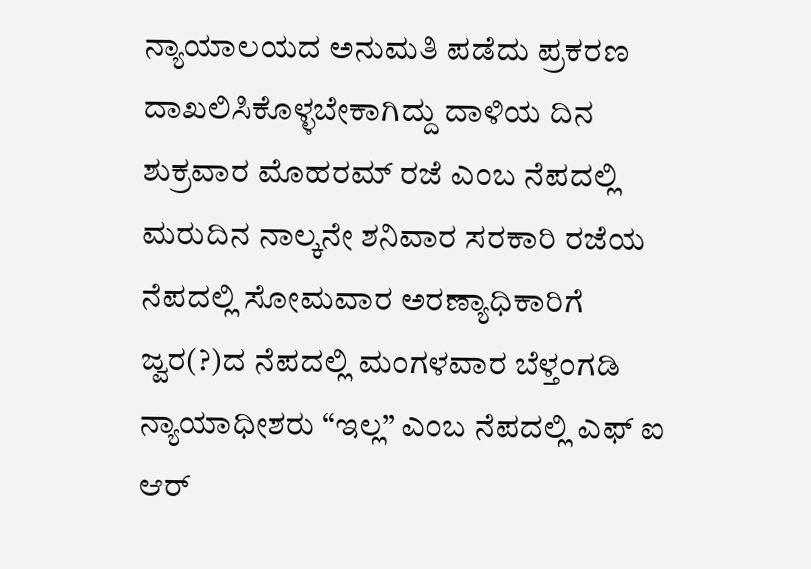ನ್ಯಾಯಾಲಯದ ಅನುಮತಿ ಪಡೆದು ಪ್ರಕರಣ ದಾಖಲಿಸಿಕೊಳ್ಳಬೇಕಾಗಿದ್ದು ದಾಳಿಯ ದಿನ
ಶುಕ್ರವಾರ ಮೊಹರಮ್ ರಜೆ ಎಂಬ ನೆಪದಲ್ಲಿ ಮರುದಿನ ನಾಲ್ಕನೇ ಶನಿವಾರ ಸರಕಾರಿ ರಜೆಯ ನೆಪದಲ್ಲಿ ಸೋಮವಾರ ಅರಣ್ಯಾಧಿಕಾರಿಗೆ ಜ್ವರ(?)ದ ನೆಪದಲ್ಲಿ ಮಂಗಳವಾರ ಬೆಳ್ತಂಗಡಿ ನ್ಯಾಯಾಧೀಶರು “ಇಲ್ಲ” ಎಂಬ ನೆಪದಲ್ಲಿ ಎಫ್ ಐ ಆರ್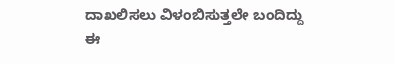ದಾಖಲಿಸಲು ವಿಳಂಬಿಸುತ್ತಲೇ ಬಂದಿದ್ದು ಈ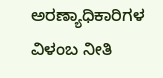ಅರಣ್ಯಾಧಿಕಾರಿಗಳ ವಿಳಂಬ ನೀತಿ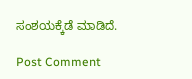ಸಂಶಯಕ್ಕೆಡೆ ಮಾಡಿದೆ.

Post Comment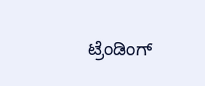ಟ್ರೆಂಡಿಂಗ್‌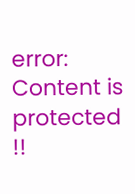error: Content is protected !!